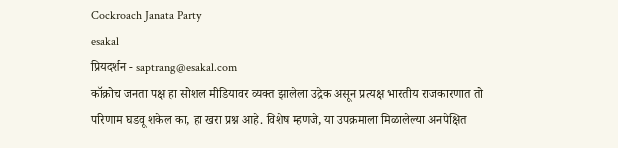Cockroach Janata Party
esakal
प्रियदर्शन - saptrang@esakal.com
कॉक्रोच जनता पक्ष हा सोशल मीडियावर व्यक्त झालेला उद्रेक असून प्रत्यक्ष भारतीय राजकारणात तो परिणाम घडवू शकेल का, हा खरा प्रश्न आहे. विशेष म्हणजे, या उपक्रमाला मिळालेल्या अनपेक्षित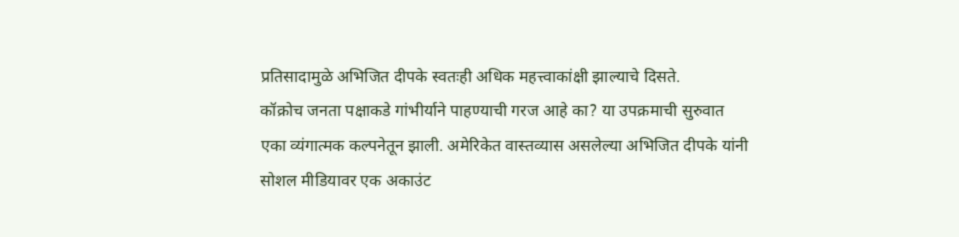प्रतिसादामुळे अभिजित दीपके स्वतःही अधिक महत्त्वाकांक्षी झाल्याचे दिसते.
कॉक्रोच जनता पक्षाकडे गांभीर्याने पाहण्याची गरज आहे का? या उपक्रमाची सुरुवात एका व्यंगात्मक कल्पनेतून झाली. अमेरिकेत वास्तव्यास असलेल्या अभिजित दीपके यांनी सोशल मीडियावर एक अकाउंट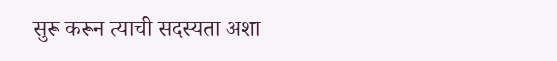सुरू करून त्याची सदस्यता अशा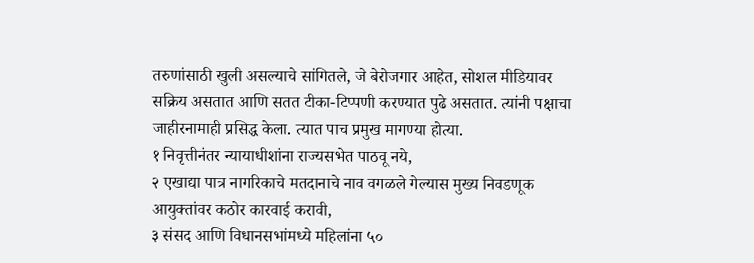तरुणांसाठी खुली असल्याचे सांगितले, जे बेरोजगार आहेत, सोशल मीडियावर सक्रिय असतात आणि सतत टीका-टिप्पणी करण्यात पुढे असतात. त्यांनी पक्षाचा जाहीरनामाही प्रसिद्ध केला. त्यात पाच प्रमुख मागण्या होत्या.
१ निवृत्तीनंतर न्यायाधीशांना राज्यसभेत पाठवू नये,
२ एखाद्या पात्र नागरिकाचे मतदानाचे नाव वगळले गेल्यास मुख्य निवडणूक आयुक्तांवर कठोर कारवाई करावी,
३ संसद आणि विधानसभांमध्ये महिलांना ५०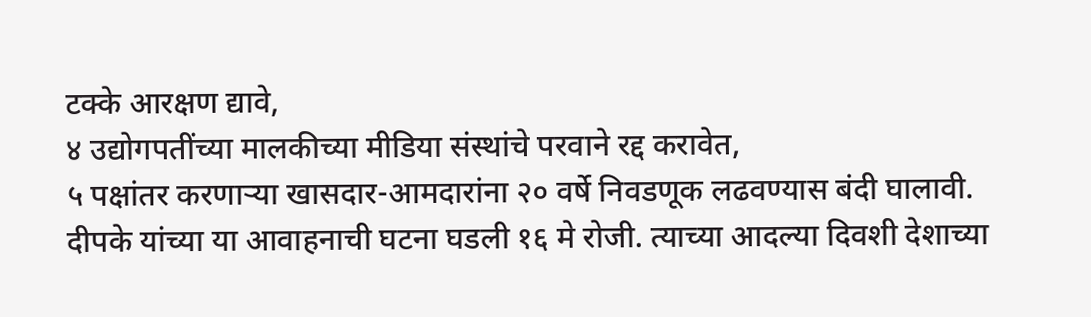टक्के आरक्षण द्यावे,
४ उद्योगपतींच्या मालकीच्या मीडिया संस्थांचे परवाने रद्द करावेत,
५ पक्षांतर करणाऱ्या खासदार-आमदारांना २० वर्षे निवडणूक लढवण्यास बंदी घालावी.
दीपके यांच्या या आवाहनाची घटना घडली १६ मे रोजी. त्याच्या आदल्या दिवशी देशाच्या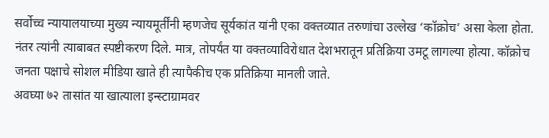सर्वोच्च न्यायालयाच्या मुख्य न्यायमूर्तींनी म्हणजेच सूर्यकांत यांनी एका वक्तव्यात तरुणांचा उल्लेख ‘कॉक्रोच’ असा केला होता. नंतर त्यांनी त्याबाबत स्पष्टीकरण दिले. मात्र, तोपर्यंत या वक्तव्याविरोधात देशभरातून प्रतिक्रिया उमटू लागल्या होत्या. कॉक्रोच जनता पक्षाचे सोशल मीडिया खाते ही त्यापैकीच एक प्रतिक्रिया मानली जाते.
अवघ्या ७२ तासांत या खात्याला इन्स्टाग्रामवर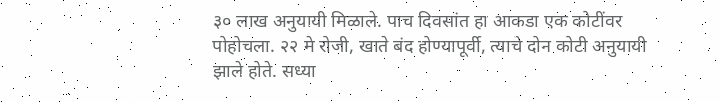३० लाख अनुयायी मिळाले. पाच दिवसांत हा आकडा एक कोटींवर पोहोचला. २२ मे रोजी, खाते बंद होण्यापूर्वी, त्याचे दोन कोटी अनुयायी झाले होते. सध्या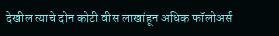देखील त्याचे दोन कोटी वीस लाखांहून अधिक फॉलोअर्स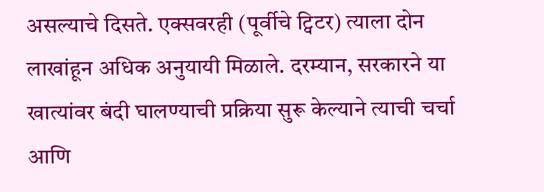असल्याचे दिसते. एक्सवरही (पूर्वीचे ट्विटर) त्याला दोन लाखांहून अधिक अनुयायी मिळाले. दरम्यान, सरकारने या खात्यांवर बंदी घालण्याची प्रक्रिया सुरू केल्याने त्याची चर्चा आणि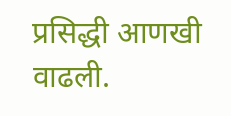प्रसिद्धी आणखी वाढली.